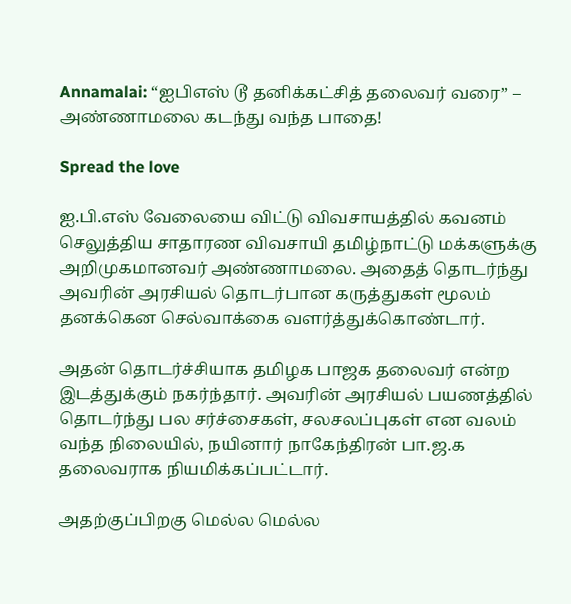Annamalai: “ஐபிஎஸ் டூ தனிக்கட்சித் தலைவர் வரை” – அண்ணாமலை கடந்து வந்த பாதை!

Spread the love

ஐ.பி.எஸ் வேலையை விட்டு விவசாயத்தில் கவனம் செலுத்திய சாதாரண விவசாயி தமிழ்நாட்டு மக்களுக்கு அறிமுகமானவர் அண்ணாமலை. அதைத் தொடர்ந்து அவரின் அரசியல் தொடர்பான கருத்துகள் மூலம் தனக்கென செல்வாக்கை வளர்த்துக்கொண்டார்.

அதன் தொடர்ச்சியாக தமிழக பாஜக தலைவர் என்ற இடத்துக்கும் நகர்ந்தார். அவரின் அரசியல் பயணத்தில் தொடர்ந்து பல சர்ச்சைகள், சலசலப்புகள் என வலம் வந்த நிலையில், நயினார் நாகேந்திரன் பா.ஜ.க தலைவராக நியமிக்கப்பட்டார்.

அதற்குப்பிறகு மெல்ல மெல்ல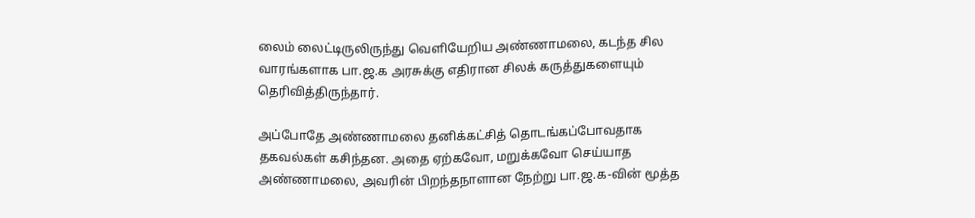லைம் லைட்டிருலிருந்து வெளியேறிய அண்ணாமலை, கடந்த சில வாரங்களாக பா.ஜ.க அரசுக்கு எதிரான சிலக் கருத்துகளையும் தெரிவித்திருந்தார்.

அப்போதே அண்ணாமலை தனிக்கட்சித் தொடங்கப்போவதாக தகவல்கள் கசிந்தன. அதை ஏற்கவோ, மறுக்கவோ செய்யாத அண்ணாமலை, அவரின் பிறந்தநாளான நேற்று பா.ஜ.க-வின் மூத்த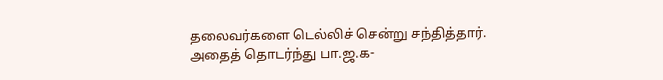தலைவர்களை டெல்லிச் சென்று சந்தித்தார். அதைத் தொடர்ந்து பா.ஜ.க-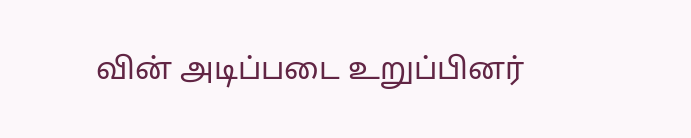வின் அடிப்படை உறுப்பினர்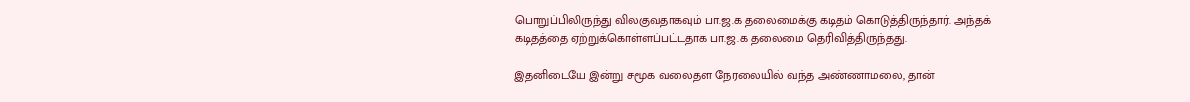பொறுப்பிலிருந்து விலகுவதாகவும் பா.ஜ.க தலைமைக்கு கடிதம் கொடுத்திருந்தார். அந்தக் கடிதத்தை ஏற்றுக்கொள்ளப்பட்டதாக பா.ஜ.க தலைமை தெரிவித்திருந்தது.

இதனிடையே இன்று சமூக வலைதள நேரலையில் வந்த அண்ணாமலை, தான்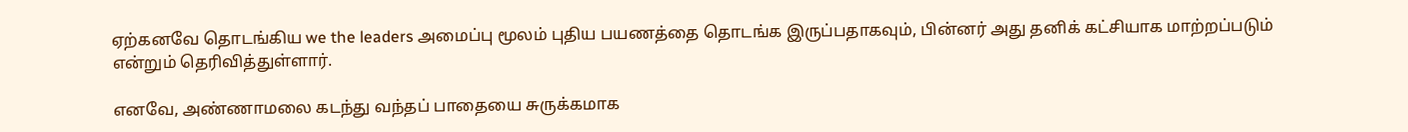ஏற்கனவே தொடங்கிய we the leaders அமைப்பு மூலம் புதிய பயணத்தை தொடங்க இருப்பதாகவும், பின்னர் அது தனிக் கட்சியாக மாற்றப்படும் என்றும் தெரிவித்துள்ளார்.

எனவே, அண்ணாமலை கடந்து வந்தப் பாதையை சுருக்கமாக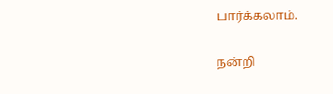பார்க்கலாம்.

நன்றி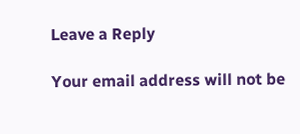Leave a Reply

Your email address will not be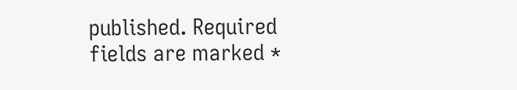published. Required fields are marked *